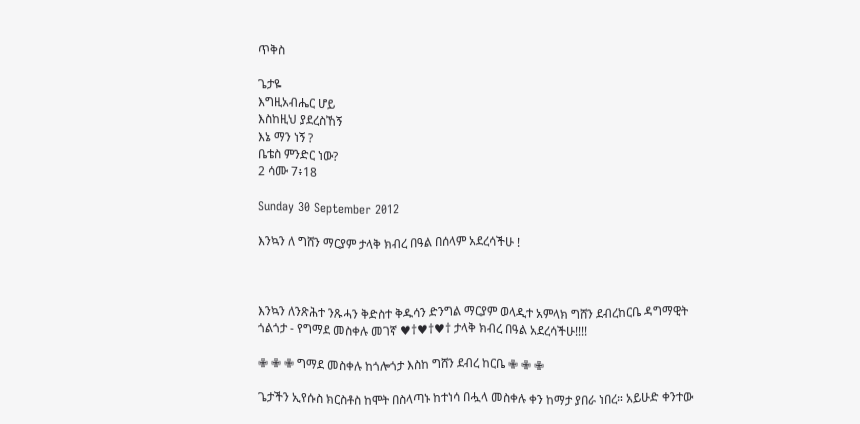ጥቅስ

ጌታዬ
እግዚአብሔር ሆይ
እስከዚህ ያደረስኸኝ
እኔ ማን ነኝ ?
ቤቴስ ምንድር ነው?
2 ሳሙ 7፥18

Sunday 30 September 2012

እንኳን ለ ግሸን ማርያም ታላቅ ክብረ በዓል በሰላም አደረሳችሁ !



እንኳን ለንጽሕተ ንጹሓን ቅድስተ ቅዱሳን ድንግል ማርያም ወላዲተ አምላክ ግሸን ደብረከርቤ ዳግማዊት ጎልጎታ - የግማደ መስቀሉ መገኛ ♥†♥†♥† ታላቅ ክብረ በዓል አደረሳችሁ!!!!

✙ ✙ ✙ ግማደ መስቀሉ ከጎሎጎታ እስከ ግሸን ደብረ ከርቤ ✙ ✙ ✙

ጌታችን ኢየሱስ ክርስቶስ ከሞት በስላጣኑ ከተነሳ በሗላ መስቀሉ ቀን ከማታ ያበራ ነበረ። አይሁድ ቀንተው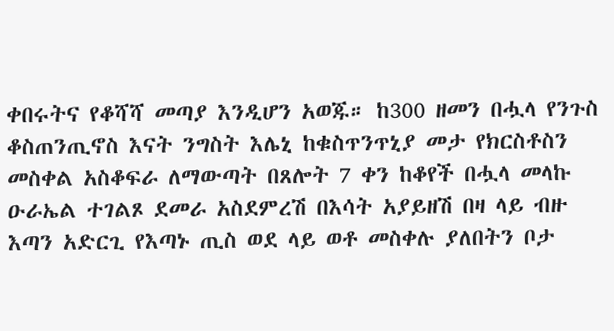ቀበሩትና የቆሻሻ መጣያ እንዲሆን አወጁ። ከ300 ዘመን በሗላ የንጉስ ቆስጠንጢኖስ እናት ንግስት እሌኒ ከቁስጥንጥኒያ መታ የክርስቶስን መስቀል አስቆፍራ ለማውጣት በጸሎት 7 ቀን ከቆየች በሗላ መላኩ ዑራኤል ተገልጾ ደመራ አስደምረሽ በእሳት አያይዘሽ በዛ ላይ ብዙ እጣን አድርጊ የእጣኑ ጢስ ወደ ላይ ወቶ መስቀሉ ያለበትን ቦታ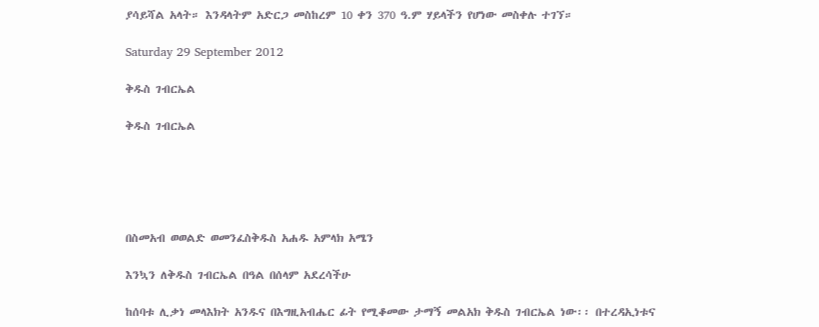ያሳይሻል አላት። እንዳላትም አድርጋ መስከረም 10 ቀን 370 ዓ.ም ሃይላችን የሆነው መስቀሉ ተገኘ።

Saturday 29 September 2012

ቅዱስ ገብርኤል

ቅዱስ ገብርኤል





በስመአብ ወወልድ ወመንፈስቅዱስ አሐዱ አምላክ አሜን

እንኳን ለቅዱስ ገብርኤል በዓል በሰላም አደረሳችሁ

ከሰባቱ ሊቃነ መላእክት አንዱና በእግዚአብሔር ፊት የሚቆመው ታማኝ መልአክ ቅዱስ ገብርኤል ነው፡፡ በተረዳኢነቱና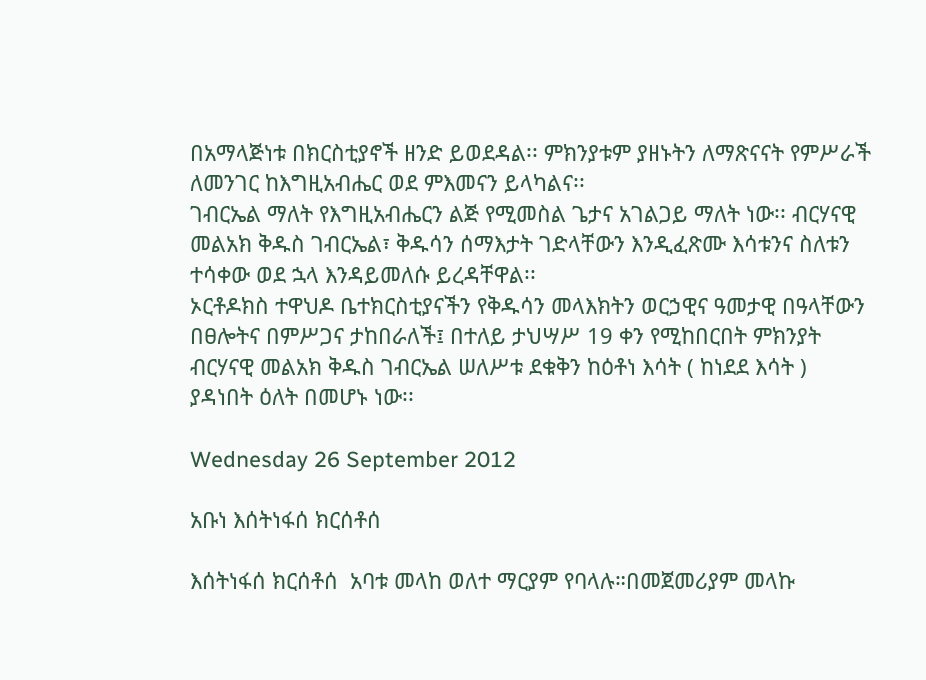በአማላጅነቱ በክርስቲያኖች ዘንድ ይወደዳል፡፡ ምክንያቱም ያዘኑትን ለማጽናናት የምሥራች ለመንገር ከእግዚአብሔር ወደ ምእመናን ይላካልና፡፡
ገብርኤል ማለት የእግዚአብሔርን ልጅ የሚመስል ጌታና አገልጋይ ማለት ነው፡፡ ብርሃናዊ መልአክ ቅዱስ ገብርኤል፣ ቅዱሳን ሰማእታት ገድላቸውን እንዲፈጽሙ እሳቱንና ስለቱን ተሳቀው ወደ ኋላ እንዳይመለሱ ይረዳቸዋል፡፡
ኦርቶዶክስ ተዋህዶ ቤተክርስቲያናችን የቅዱሳን መላእክትን ወርኃዊና ዓመታዊ በዓላቸውን በፀሎትና በምሥጋና ታከበራለች፤ በተለይ ታህሣሥ 19 ቀን የሚከበርበት ምክንያት ብርሃናዊ መልአክ ቅዱስ ገብርኤል ሠለሥቱ ደቁቅን ከዕቶነ እሳት ( ከነደደ እሳት ) ያዳነበት ዕለት በመሆኑ ነው፡፡

Wednesday 26 September 2012

አቡነ እሰትነፋሰ ክርሰቶሰ

እሰትነፋሰ ክርሰቶሰ  አባቱ መላከ ወለተ ማርያም የባላሉ።በመጀመሪያም መላኩ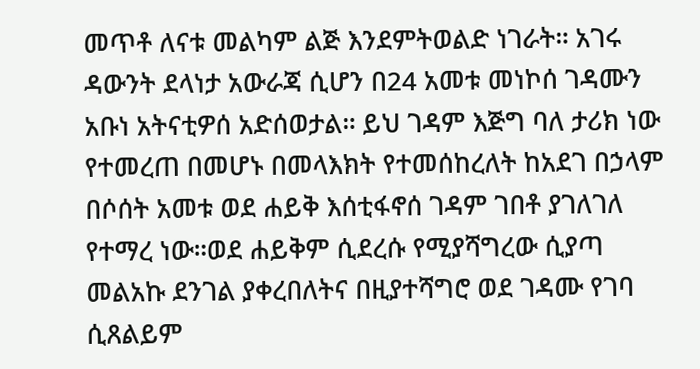መጥቶ ለናቱ መልካም ልጅ እንደምትወልድ ነገራት። አገሩ ዳውንት ደላነታ አውራጃ ሲሆን በ24 አመቱ መነኮሰ ገዳሙን አቡነ አትናቲዎሰ አድሰወታል። ይህ ገዳም እጅግ ባለ ታሪክ ነው የተመረጠ በመሆኑ በመላእክት የተመሰከረለት ከአደገ በኃላም በሶሰት አመቱ ወደ ሐይቅ እሰቲፋኖሰ ገዳም ገበቶ ያገለገለ የተማረ ነው።ወደ ሐይቅም ሲደረሱ የሚያሻግረው ሲያጣ መልአኩ ደንገል ያቀረበለትና በዚያተሻግሮ ወደ ገዳሙ የገባ ሲጸልይም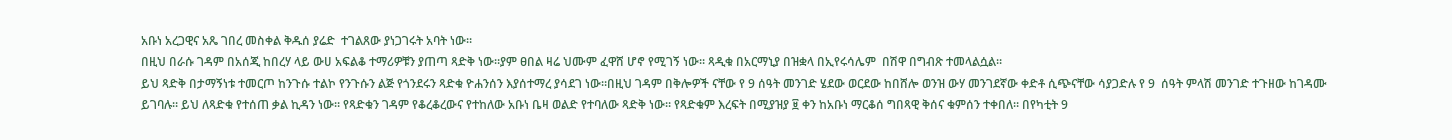አቡነ አረጋዊና አጼ ገበረ መስቀል ቅዱሰ ያሬድ  ተገልጸው ያነጋገሩት አባት ነው።
በዚህ በራሱ ገዳም በአሰጂ ከበረሃ ላይ ውሀ አፍልቆ ተማሪዎቹን ያጠጣ ጻድቅ ነው።ያም ፀበል ዛሬ ህሙም ፈዋሸ ሆኖ የሚገኝ ነው። ጻዲቁ በአርማኒያ በዝቋላ በኢየሩሳሌም  በሽዋ በግብጽ ተመላልሷል።
ይህ ጻድቅ በታማኝነቱ ተመርጦ ከንጉሱ ተልኮ የንጉሱን ልጅ የጎንደሩን ጻድቁ ዮሐንሰን እያሰተማረ ያሳደገ ነው።በዚህ ገዳም በቅሎዎች ናቸው የ 9 ሰዓት መንገድ ሄደው ወርደው ከበሸሎ ወንዝ ውሃ መንገደኛው ቀድቶ ሲጭናቸው ሳያጋድሉ የ 9  ሰዓት ምላሽ መንገድ ተጉዘው ከገዳሙ ይገባሉ። ይህ ለጻድቁ የተሰጠ ቃል ኪዳን ነው። የጻድቁን ገዳም የቆረቆረውና የተከለው አቡነ ቤዛ ወልድ የተባለው ጻድቅ ነው። የጻድቁም እረፍት በሚያዝያ ፱ ቀን ከአቡነ ማርቆሰ ግበጻዊ ቅሰና ቁምሰን ተቀበለ። በየካቲት 9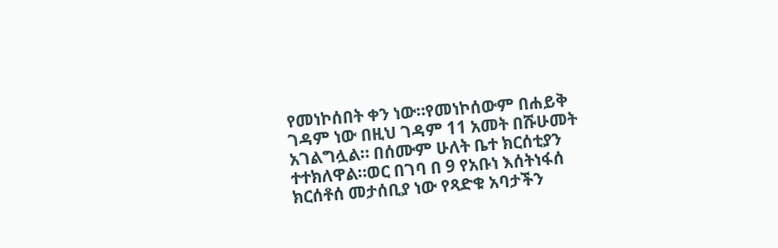የመነኮሰበት ቀን ነው።የመነኮሰውም በሐይቅ ገዳም ነው በዚህ ገዳም 11 አመት በሹሁመት አገልግሏል። በሰሙም ሁለት ቤተ ክርሰቲያን ተተክለዋል።ወር በገባ በ 9 የአቡነ እሰትነፋሰ ክርሰቶሰ መታሰቢያ ነው የጻድቁ አባታችን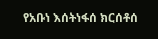የአቡነ እሰትነፋሰ ክርሰቶሰ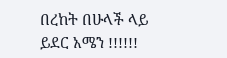በረከት በሁላች ላይ ይደር አሜን !!!!!!